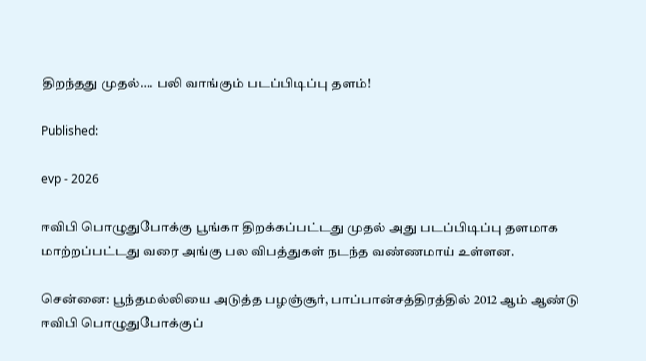திறந்தது முதல்…. பலி வாங்கும் படப்பிடிப்பு தளம்!

Published:

evp - 2026

ஈவிபி பொழுதுபோக்கு பூங்கா திறக்கப்பட்டது முதல் அது படப்பிடிப்பு தளமாக மாற்றப்பட்டது வரை அங்கு பல விபத்துகள் நடந்த வண்ணமாய் உள்ளன.

சென்னை: பூந்தமல்லியை அடுத்த பழஞ்சூர், பாப்பான்சத்திரத்தில் 2012 ஆம் ஆண்டு ஈவிபி பொழுதுபோக்குப்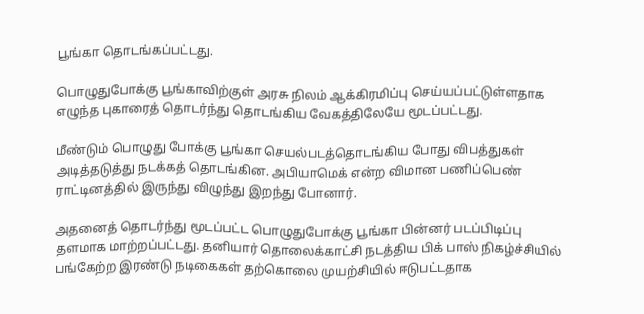பூங்கா தொடங்கப்பட்டது.

பொழுதுபோக்கு பூங்காவிற்குள் அரசு நிலம் ஆக்கிரமிப்பு செய்யப்பட்டுள்ளதாக எழுந்த புகாரைத் தொடர்ந்து தொடங்கிய வேகத்திலேயே மூடப்பட்டது.

மீண்டும் பொழுது போக்கு பூங்கா செயல்படத்தொடங்கிய போது விபத்துகள் அடித்தடுத்து நடக்கத் தொடங்கின. அபியாமெக் என்ற விமான பணிப்பெண் ராட்டினத்தில் இருந்து விழுந்து இறந்து போனார்.

அதனைத் தொடர்ந்து மூடப்பட்ட பொழுதுபோக்கு பூங்கா பின்னர் படப்பிடிப்பு தளமாக மாற்றப்பட்டது. தனியார் தொலைக்காட்சி நடத்திய பிக் பாஸ் நிகழ்ச்சியில் பங்கேற்ற இரண்டு நடிகைகள் தற்கொலை முயற்சியில் ஈடுபட்டதாக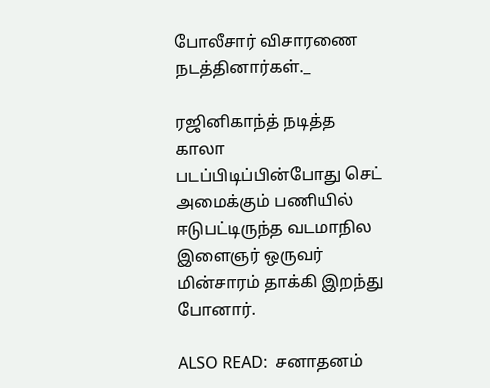போலீசார் விசாரணை நடத்தினார்கள்._

ரஜினிகாந்த் நடித்த காலா படப்பிடிப்பின்போது செட் அமைக்கும் பணியில் ஈடுபட்டிருந்த வடமாநில இளைஞர் ஒருவர் மின்சாரம் தாக்கி இறந்து போனார்.

ALSO READ:  சனாதனம்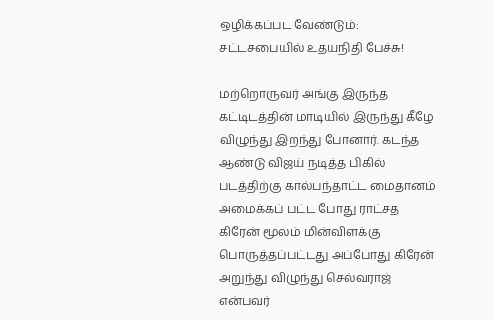ஒழிக்கப்பட வேண்டும்: சட்டசபையில் உதயநிதி பேச்சு!

மற்றொருவர் அங்கு இருந்த கட்டிடத்தின் மாடியில் இருந்து கீழே விழுந்து இறந்து போனார். கடந்த ஆண்டு விஜய் நடித்த பிகில் படத்திற்கு கால்பந்தாட்ட மைதானம் அமைக்கப் பட்ட போது ராட்சத கிரேன் மூலம் மின்விளக்கு பொருத்தப்பட்டது அப்போது கிரேன் அறுந்து விழுந்து செல்வராஜ் என்பவர்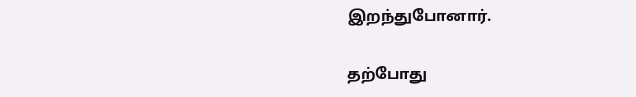இறந்துபோனார்.

தற்போது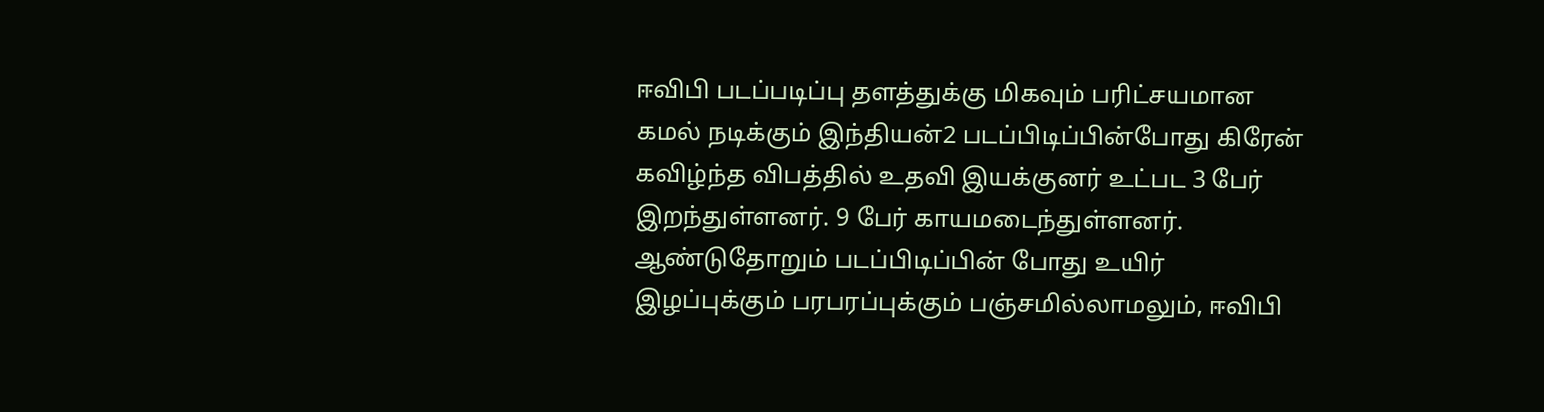ஈவிபி படப்படிப்பு தளத்துக்கு மிகவும் பரிட்சயமான கமல் நடிக்கும் இந்தியன்2 படப்பிடிப்பின்போது கிரேன் கவிழ்ந்த விபத்தில் உதவி இயக்குனர் உட்பட 3 பேர் இறந்துள்ளனர். 9 பேர் காயமடைந்துள்ளனர். ஆண்டுதோறும் படப்பிடிப்பின் போது உயிர் இழப்புக்கும் பரபரப்புக்கும் பஞ்சமில்லாமலும், ஈவிபி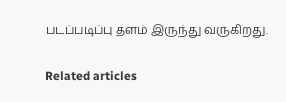படப்படிப்பு தளம் இருந்து வருகிறது.

Related articles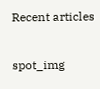Recent articles

spot_img